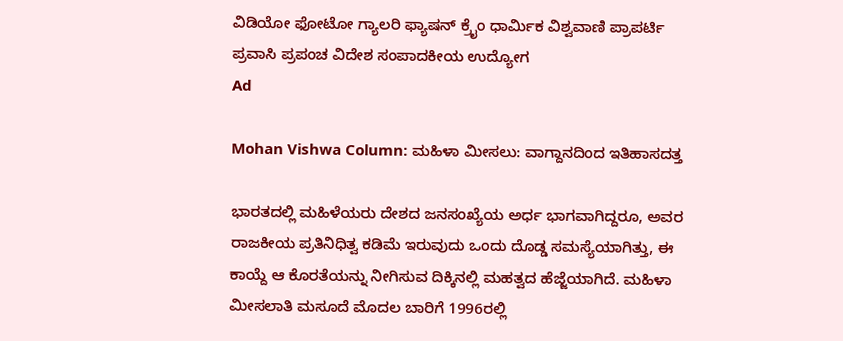ವಿಡಿಯೋ ಫೋಟೋ ಗ್ಯಾಲರಿ ಫ್ಯಾಷನ್ ಕ್ರೈಂ ಧಾರ್ಮಿಕ ವಿಶ್ವವಾಣಿ ಪ್ರಾಪರ್ಟಿ ಪ್ರವಾಸಿ ಪ್ರಪಂಚ ವಿದೇಶ ಸಂಪಾದಕೀಯ ಉದ್ಯೋಗ
Ad

Mohan Vishwa Column: ಮಹಿಳಾ ಮೀಸಲು: ವಾಗ್ದಾನದಿಂದ ಇತಿಹಾಸದತ್ತ

ಭಾರತದಲ್ಲಿ ಮಹಿಳೆಯರು ದೇಶದ ಜನಸಂಖ್ಯೆಯ ಅರ್ಧ ಭಾಗವಾಗಿದ್ದರೂ, ಅವರ ರಾಜಕೀಯ ಪ್ರತಿನಿಧಿತ್ವ ಕಡಿಮೆ ಇರುವುದು ಒಂದು ದೊಡ್ಡ ಸಮಸ್ಯೆಯಾಗಿತ್ತು, ಈ ಕಾಯ್ದೆ ಆ ಕೊರತೆಯನ್ನು ನೀಗಿಸುವ ದಿಕ್ಕಿನಲ್ಲಿ ಮಹತ್ವದ ಹೆಜ್ಜೆಯಾಗಿದೆ. ಮಹಿಳಾ ಮೀಸಲಾತಿ ಮಸೂದೆ ಮೊದಲ ಬಾರಿಗೆ 1996ರಲ್ಲಿ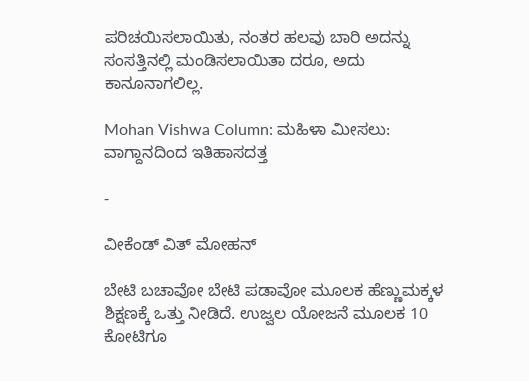ಪರಿಚಯಿಸಲಾಯಿತು, ನಂತರ ಹಲವು ಬಾರಿ ಅದನ್ನು ಸಂಸತ್ತಿನಲ್ಲಿ ಮಂಡಿಸಲಾಯಿತಾ‌ ದರೂ, ಅದು ಕಾನೂನಾಗಲಿಲ್ಲ.

Mohan Vishwa Column: ಮಹಿಳಾ ಮೀಸಲು: ವಾಗ್ದಾನದಿಂದ ಇತಿಹಾಸದತ್ತ

-

ವೀಕೆಂಡ್‌ ವಿತ್‌ ಮೋಹನ್

ಬೇಟಿ ಬಚಾವೋ ಬೇಟಿ ಪಡಾವೋ ಮೂಲಕ ಹೆಣ್ಣುಮಕ್ಕಳ ಶಿಕ್ಷಣಕ್ಕೆ ಒತ್ತು ನೀಡಿದೆ. ಉಜ್ವಲ ಯೋಜನೆ ಮೂಲಕ 10 ಕೋಟಿಗೂ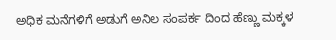ಅಧಿಕ ಮನೆಗಳಿಗೆ ಅಡುಗೆ ಅನಿಲ ಸಂಪರ್ಕ ದಿಂದ ಹೆಣ್ಣು ಮಕ್ಕಳ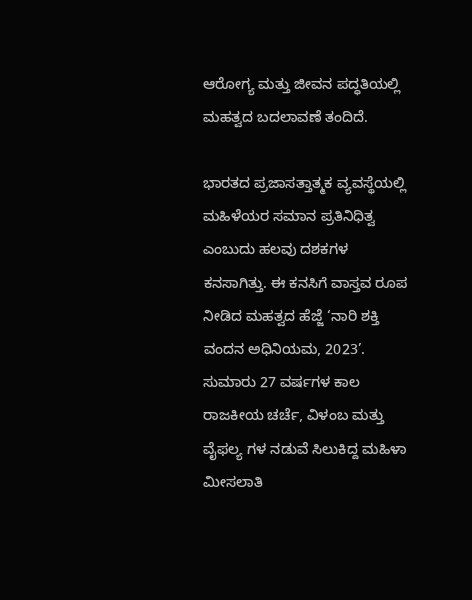ಆರೋಗ್ಯ ಮತ್ತು ಜೀವನ ಪದ್ಧತಿಯಲ್ಲಿ ಮಹತ್ವದ ಬದಲಾವಣೆ ತಂದಿದೆ.

ಭಾರತದ ಪ್ರಜಾಸತ್ತಾತ್ಮಕ ವ್ಯವಸ್ಥೆಯಲ್ಲಿ ಮಹಿಳೆಯರ ಸಮಾನ ಪ್ರತಿನಿಧಿತ್ವ ಎಂಬುದು ಹಲವು ದಶಕಗಳ ಕನಸಾಗಿತ್ತು. ಈ ಕನಸಿಗೆ ವಾಸ್ತವ ರೂಪ ನೀಡಿದ ಮಹತ್ವದ ಹೆಜ್ಜೆ ‘ನಾರಿ ಶಕ್ತಿ ವಂದನ ಅಧಿನಿಯಮ, 2023’. ಸುಮಾರು 27 ವರ್ಷಗಳ ಕಾಲ ರಾಜಕೀಯ ಚರ್ಚೆ, ವಿಳಂಬ ಮತ್ತು ವೈಫಲ್ಯ ಗಳ ನಡುವೆ ಸಿಲುಕಿದ್ದ ಮಹಿಳಾ ಮೀಸಲಾತಿ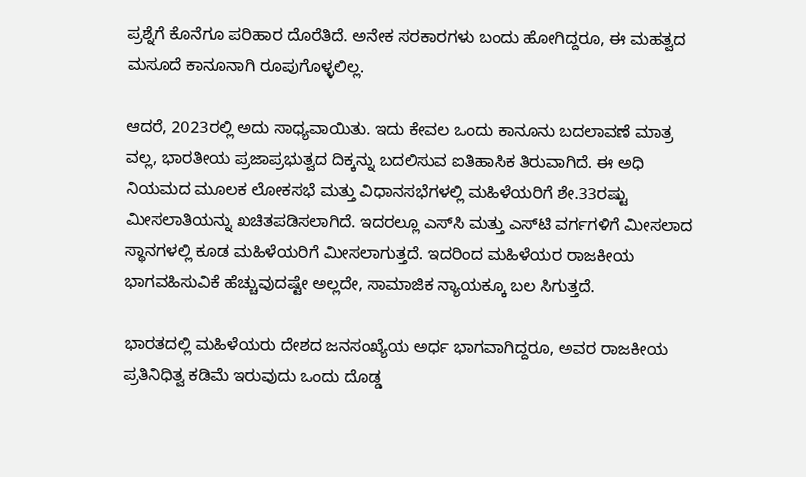ಪ್ರಶ್ನೆಗೆ ಕೊನೆಗೂ ಪರಿಹಾರ ದೊರೆತಿದೆ. ಅನೇಕ ಸರಕಾರಗಳು ಬಂದು ಹೋಗಿದ್ದರೂ, ಈ ಮಹತ್ವದ ಮಸೂದೆ ಕಾನೂನಾಗಿ ರೂಪುಗೊಳ್ಳಲಿಲ್ಲ.

ಆದರೆ, 2023ರಲ್ಲಿ ಅದು ಸಾಧ್ಯವಾಯಿತು. ಇದು ಕೇವಲ ಒಂದು ಕಾನೂನು ಬದಲಾವಣೆ ಮಾತ್ರ ವಲ್ಲ, ಭಾರತೀಯ ಪ್ರಜಾಪ್ರಭುತ್ವದ ದಿಕ್ಕನ್ನು ಬದಲಿಸುವ ಐತಿಹಾಸಿಕ ತಿರುವಾಗಿದೆ. ಈ ಅಧಿ ನಿಯಮದ ಮೂಲಕ ಲೋಕಸಭೆ ಮತ್ತು ವಿಧಾನಸಭೆಗಳಲ್ಲಿ ಮಹಿಳೆಯರಿಗೆ ಶೇ.33ರಷ್ಟು ಮೀಸಲಾತಿಯನ್ನು ಖಚಿತಪಡಿಸಲಾಗಿದೆ. ಇದರಲ್ಲೂ ಎಸ್‌ಸಿ ಮತ್ತು ಎಸ್‌ಟಿ ವರ್ಗಗಳಿಗೆ ಮೀಸಲಾದ ಸ್ಥಾನಗಳಲ್ಲಿ ಕೂಡ ಮಹಿಳೆಯರಿಗೆ ಮೀಸಲಾಗುತ್ತದೆ. ಇದರಿಂದ ಮಹಿಳೆಯರ ರಾಜಕೀಯ ಭಾಗವಹಿಸುವಿಕೆ ಹೆಚ್ಚುವುದಷ್ಟೇ ಅಲ್ಲದೇ, ಸಾಮಾಜಿಕ ನ್ಯಾಯಕ್ಕೂ ಬಲ ಸಿಗುತ್ತದೆ.

ಭಾರತದಲ್ಲಿ ಮಹಿಳೆಯರು ದೇಶದ ಜನಸಂಖ್ಯೆಯ ಅರ್ಧ ಭಾಗವಾಗಿದ್ದರೂ, ಅವರ ರಾಜಕೀಯ ಪ್ರತಿನಿಧಿತ್ವ ಕಡಿಮೆ ಇರುವುದು ಒಂದು ದೊಡ್ಡ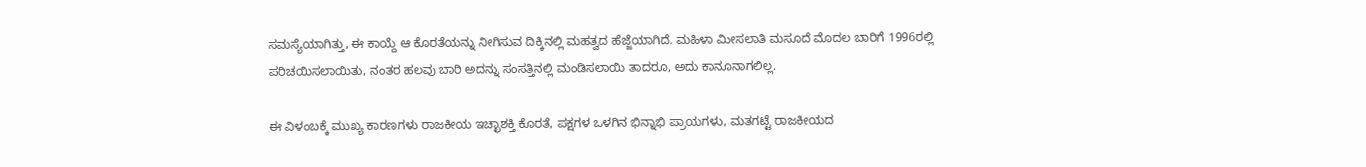ಸಮಸ್ಯೆಯಾಗಿತ್ತು, ಈ ಕಾಯ್ದೆ ಆ ಕೊರತೆಯನ್ನು ನೀಗಿಸುವ ದಿಕ್ಕಿನಲ್ಲಿ ಮಹತ್ವದ ಹೆಜ್ಜೆಯಾಗಿದೆ. ಮಹಿಳಾ ಮೀಸಲಾತಿ ಮಸೂದೆ ಮೊದಲ ಬಾರಿಗೆ 1996ರಲ್ಲಿ ಪರಿಚಯಿಸಲಾಯಿತು, ನಂತರ ಹಲವು ಬಾರಿ ಅದನ್ನು ಸಂಸತ್ತಿನಲ್ಲಿ ಮಂಡಿಸಲಾಯಿ ತಾದರೂ, ಅದು ಕಾನೂನಾಗಲಿಲ್ಲ.

ಈ ವಿಳಂಬಕ್ಕೆ ಮುಖ್ಯ ಕಾರಣಗಳು ರಾಜಕೀಯ ಇಚ್ಛಾಶಕ್ತಿ ಕೊರತೆ, ಪಕ್ಷಗಳ ಒಳಗಿನ ಭಿನ್ನಾಭಿ ಪ್ರಾಯಗಳು, ಮತಗಟ್ಟೆ ರಾಜಕೀಯದ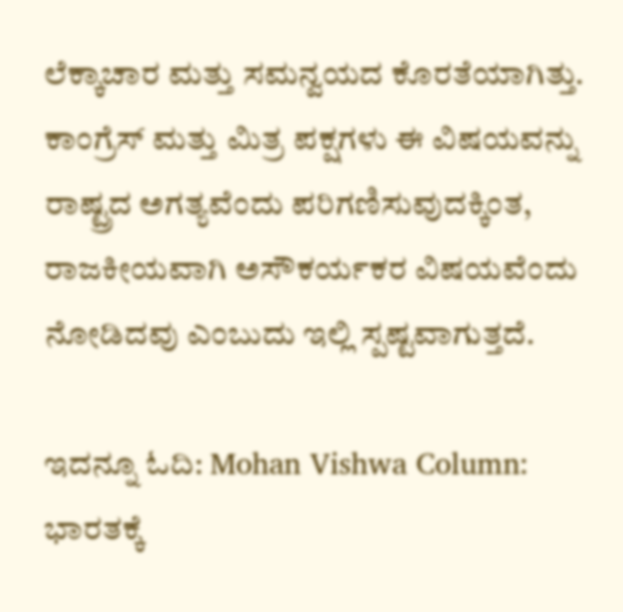ಲೆಕ್ಕಾಚಾರ ಮತ್ತು ಸಮನ್ವಯದ ಕೊರತೆಯಾಗಿತ್ತು. ಕಾಂಗ್ರೆಸ್ ಮತ್ತು ಮಿತ್ರ ಪಕ್ಷಗಳು ಈ ವಿಷಯವನ್ನು ರಾಷ್ಟ್ರದ ಅಗತ್ಯವೆಂದು ಪರಿಗಣಿಸುವುದಕ್ಕಿಂತ, ರಾಜಕೀಯವಾಗಿ ಅಸೌಕರ್ಯಕರ ವಿಷಯವೆಂದು ನೋಡಿದವು ಎಂಬುದು ಇಲ್ಲಿ ಸ್ಪಷ್ಟವಾಗುತ್ತದೆ.

ಇದನ್ನೂ ಓದಿ: Mohan Vishwa Column: ಭಾರತಕ್ಕೆ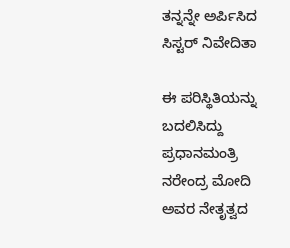ತನ್ನನ್ನೇ ಅರ್ಪಿಸಿದ ಸಿಸ್ಟರ್‌ ನಿವೇದಿತಾ

ಈ ಪರಿಸ್ಥಿತಿಯನ್ನು ಬದಲಿಸಿದ್ದು ಪ್ರಧಾನಮಂತ್ರಿ ನರೇಂದ್ರ ಮೋದಿ ಅವರ ನೇತೃತ್ವದ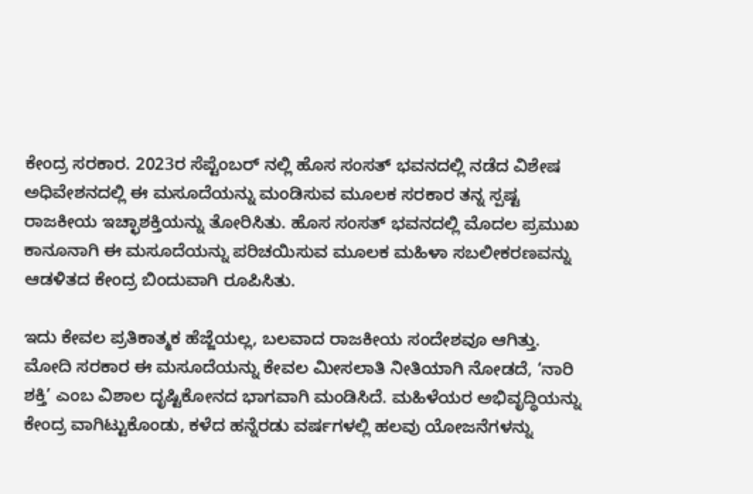ಕೇಂದ್ರ ಸರಕಾರ. 2023ರ ಸೆಪ್ಟೆಂಬರ್ ನಲ್ಲಿ ಹೊಸ ಸಂಸತ್ ಭವನದಲ್ಲಿ ನಡೆದ ವಿಶೇಷ ಅಧಿವೇಶನದಲ್ಲಿ ಈ ಮಸೂದೆಯನ್ನು ಮಂಡಿಸುವ ಮೂಲಕ ಸರಕಾರ ತನ್ನ ಸ್ಪಷ್ಟ ರಾಜಕೀಯ ಇಚ್ಛಾಶಕ್ತಿಯನ್ನು ತೋರಿಸಿತು. ಹೊಸ ಸಂಸತ್ ಭವನದಲ್ಲಿ ಮೊದಲ ಪ್ರಮುಖ ಕಾನೂನಾಗಿ ಈ ಮಸೂದೆಯನ್ನು ಪರಿಚಯಿಸುವ ಮೂಲಕ ಮಹಿಳಾ ಸಬಲೀಕರಣವನ್ನು ಆಡಳಿತದ ಕೇಂದ್ರ ಬಿಂದುವಾಗಿ ರೂಪಿಸಿತು.

ಇದು ಕೇವಲ ಪ್ರತಿಕಾತ್ಮಕ ಹೆಜ್ಜೆಯಲ್ಲ, ಬಲವಾದ ರಾಜಕೀಯ ಸಂದೇಶವೂ ಆಗಿತ್ತು. ಮೋದಿ ಸರಕಾರ ಈ ಮಸೂದೆಯನ್ನು ಕೇವಲ ಮೀಸಲಾತಿ ನೀತಿಯಾಗಿ ನೋಡದೆ, ‘ನಾರಿ ಶಕ್ತಿ’ ಎಂಬ ವಿಶಾಲ ದೃಷ್ಟಿಕೋನದ ಭಾಗವಾಗಿ ಮಂಡಿಸಿದೆ. ಮಹಿಳೆಯರ ಅಭಿವೃದ್ಧಿಯನ್ನು ಕೇಂದ್ರ ವಾಗಿಟ್ಟುಕೊಂಡು, ಕಳೆದ ಹನ್ನೆರಡು ವರ್ಷಗಳಲ್ಲಿ ಹಲವು ಯೋಜನೆಗಳನ್ನು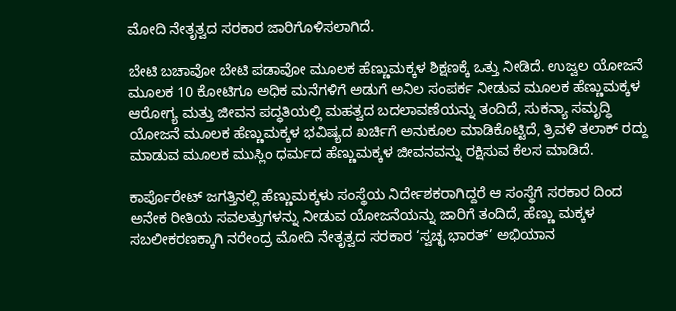ಮೋದಿ ನೇತೃತ್ವದ ಸರಕಾರ ಜಾರಿಗೊಳಿಸಲಾಗಿದೆ.

ಬೇಟಿ ಬಚಾವೋ ಬೇಟಿ ಪಡಾವೋ ಮೂಲಕ ಹೆಣ್ಣುಮಕ್ಕಳ ಶಿಕ್ಷಣಕ್ಕೆ ಒತ್ತು ನೀಡಿದೆ. ಉಜ್ವಲ ಯೋಜನೆ ಮೂಲಕ 10 ಕೋಟಿಗೂ ಅಧಿಕ ಮನೆಗಳಿಗೆ ಅಡುಗೆ ಅನಿಲ ಸಂಪರ್ಕ ನೀಡುವ ಮೂಲಕ ಹೆಣ್ಣುಮಕ್ಕಳ ಆರೋಗ್ಯ ಮತ್ತು ಜೀವನ ಪದ್ಧತಿಯಲ್ಲಿ ಮಹತ್ವದ ಬದಲಾವಣೆಯನ್ನು ತಂದಿದೆ, ಸುಕನ್ಯಾ ಸಮೃದ್ಧಿ ಯೋಜನೆ ಮೂಲಕ ಹೆಣ್ಣುಮಕ್ಕಳ ಭವಿಷ್ಯದ ಖರ್ಚಿಗೆ ಅನುಕೂಲ ಮಾಡಿಕೊಟ್ಟಿದೆ, ತ್ರಿವಳಿ ತಲಾಕ್ ರದ್ದು ಮಾಡುವ ಮೂಲಕ ಮುಸ್ಲಿಂ ಧರ್ಮದ ಹೆಣ್ಣುಮಕ್ಕಳ ಜೀವನವನ್ನು ರಕ್ಷಿಸುವ ಕೆಲಸ ಮಾಡಿದೆ.

ಕಾರ್ಪೊರೇಟ್ ಜಗತ್ತಿನಲ್ಲಿ ಹೆಣ್ಣುಮಕ್ಕಳು ಸಂಸ್ಥೆಯ ನಿರ್ದೇಶಕರಾಗಿದ್ದರೆ ಆ ಸಂಸ್ಥೆಗೆ ಸರಕಾರ ದಿಂದ ಅನೇಕ ರೀತಿಯ ಸವಲತ್ತುಗಳನ್ನು ನೀಡುವ ಯೋಜನೆಯನ್ನು ಜಾರಿಗೆ ತಂದಿದೆ, ಹೆಣ್ಣು ಮಕ್ಕಳ ಸಬಲೀಕರಣಕ್ಕಾಗಿ ನರೇಂದ್ರ ಮೋದಿ ನೇತೃತ್ವದ ಸರಕಾರ ‘ಸ್ವಚ್ಛ ಭಾರತ್’ ಅಭಿಯಾನ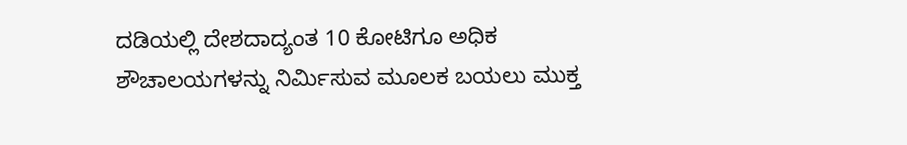ದಡಿಯಲ್ಲಿ ದೇಶದಾದ್ಯಂತ 10 ಕೋಟಿಗೂ ಅಧಿಕ ಶೌಚಾಲಯಗಳನ್ನು ನಿರ್ಮಿಸುವ ಮೂಲಕ ಬಯಲು ಮುಕ್ತ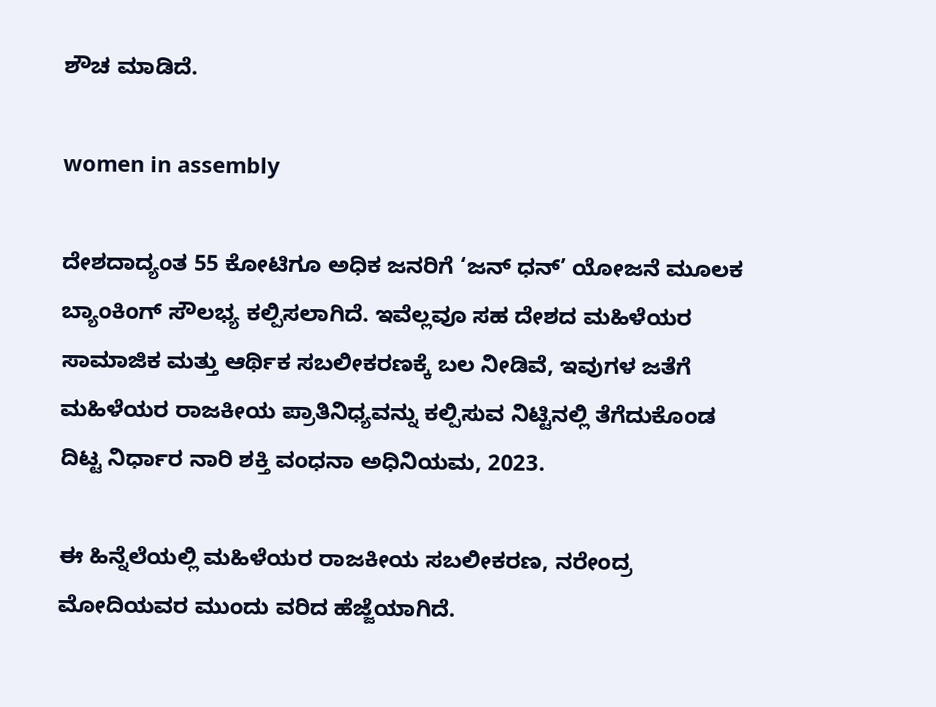ಶೌಚ ಮಾಡಿದೆ.

women in assembly

ದೇಶದಾದ್ಯಂತ 55 ಕೋಟಿಗೂ ಅಧಿಕ ಜನರಿಗೆ ‘ಜನ್ ಧನ್’ ಯೋಜನೆ ಮೂಲಕ ಬ್ಯಾಂಕಿಂಗ್ ಸೌಲಭ್ಯ ಕಲ್ಪಿಸಲಾಗಿದೆ. ಇವೆಲ್ಲವೂ ಸಹ ದೇಶದ ಮಹಿಳೆಯರ ಸಾಮಾಜಿಕ ಮತ್ತು ಆರ್ಥಿಕ ಸಬಲೀಕರಣಕ್ಕೆ ಬಲ ನೀಡಿವೆ, ಇವುಗಳ ಜತೆಗೆ ಮಹಿಳೆಯರ ರಾಜಕೀಯ ಪ್ರಾತಿನಿಧ್ಯವನ್ನು ಕಲ್ಪಿಸುವ ನಿಟ್ಟಿನಲ್ಲಿ ತೆಗೆದುಕೊಂಡ ದಿಟ್ಟ ನಿರ್ಧಾರ ನಾರಿ ಶಕ್ತಿ ವಂಧನಾ ಅಧಿನಿಯಮ, 2023.

ಈ ಹಿನ್ನೆಲೆಯಲ್ಲಿ ಮಹಿಳೆಯರ ರಾಜಕೀಯ ಸಬಲೀಕರಣ, ನರೇಂದ್ರ ಮೋದಿಯವರ ಮುಂದು ವರಿದ ಹೆಜ್ಜೆಯಾಗಿದೆ.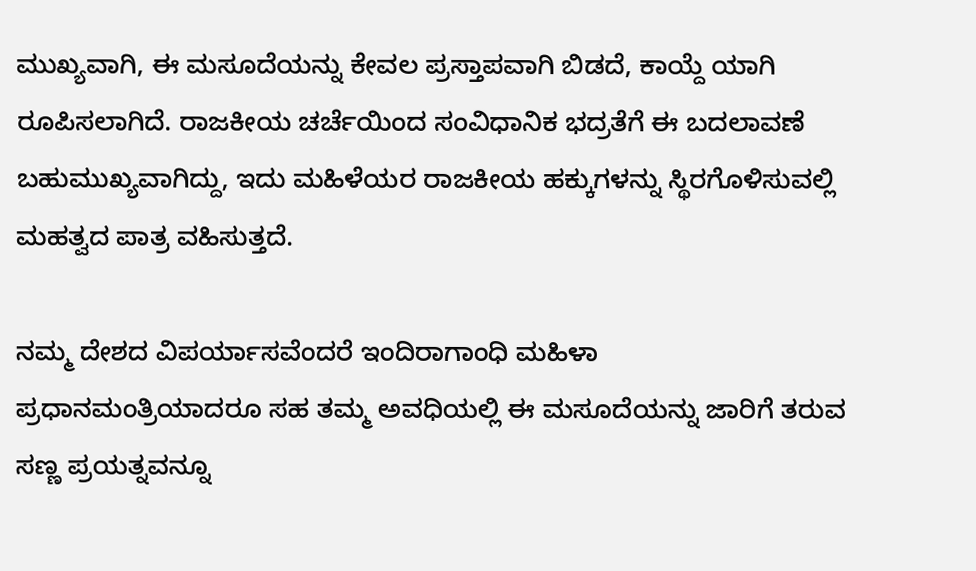ಮುಖ್ಯವಾಗಿ, ಈ ಮಸೂದೆಯನ್ನು ಕೇವಲ ಪ್ರಸ್ತಾಪವಾಗಿ ಬಿಡದೆ, ಕಾಯ್ದೆ ಯಾಗಿ ರೂಪಿಸಲಾಗಿದೆ. ರಾಜಕೀಯ ಚರ್ಚೆಯಿಂದ ಸಂವಿಧಾನಿಕ ಭದ್ರತೆಗೆ ಈ ಬದಲಾವಣೆ ಬಹುಮುಖ್ಯವಾಗಿದ್ದು, ಇದು ಮಹಿಳೆಯರ ರಾಜಕೀಯ ಹಕ್ಕುಗಳನ್ನು ಸ್ಥಿರಗೊಳಿಸುವಲ್ಲಿ ಮಹತ್ವದ ಪಾತ್ರ ವಹಿಸುತ್ತದೆ.

ನಮ್ಮ ದೇಶದ ವಿಪರ್ಯಾಸವೆಂದರೆ ಇಂದಿರಾಗಾಂಧಿ ಮಹಿಳಾ ಪ್ರಧಾನಮಂತ್ರಿಯಾದರೂ ಸಹ ತಮ್ಮ ಅವಧಿಯಲ್ಲಿ ಈ ಮಸೂದೆಯನ್ನು ಜಾರಿಗೆ ತರುವ ಸಣ್ಣ ಪ್ರಯತ್ನವನ್ನೂ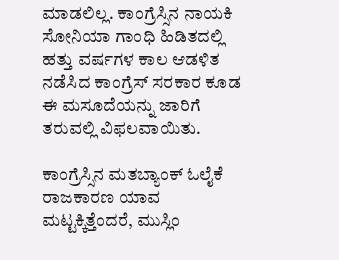ಮಾಡಲಿಲ್ಲ. ಕಾಂಗ್ರೆಸ್ಸಿನ ನಾಯಕಿ ಸೋನಿಯಾ ಗಾಂಧಿ ಹಿಡಿತದಲ್ಲಿ ಹತ್ತು ವರ್ಷಗಳ ಕಾಲ ಆಡಳಿತ ನಡೆಸಿದ ಕಾಂಗ್ರೆಸ್ ಸರಕಾರ ಕೂಡ ಈ ಮಸೂದೆಯನ್ನು ಜಾರಿಗೆ ತರುವಲ್ಲಿ ವಿಫಲವಾಯಿತು.

ಕಾಂಗ್ರೆಸ್ಸಿನ ಮತಬ್ಯಾಂಕ್ ಓಲೈಕೆ ರಾಜಕಾರಣ ಯಾವ ಮಟ್ಟಕ್ಕಿತ್ತೆಂದರೆ, ಮುಸ್ಲಿಂ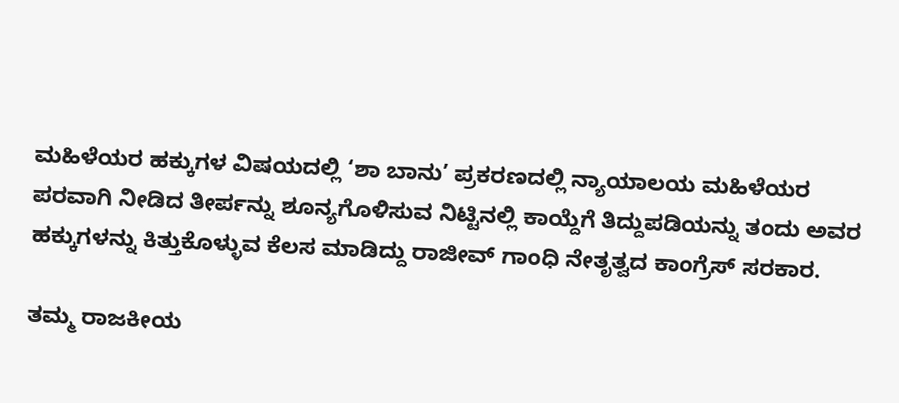ಮಹಿಳೆಯರ ಹಕ್ಕುಗಳ ವಿಷಯದಲ್ಲಿ ‘ಶಾ ಬಾನು’ ಪ್ರಕರಣದಲ್ಲಿ ನ್ಯಾಯಾಲಯ ಮಹಿಳೆಯರ ಪರವಾಗಿ ನೀಡಿದ ತೀರ್ಪನ್ನು ಶೂನ್ಯಗೊಳಿಸುವ ನಿಟ್ಟಿನಲ್ಲಿ ಕಾಯ್ದೆಗೆ ತಿದ್ದುಪಡಿಯನ್ನು ತಂದು ಅವರ ಹಕ್ಕುಗಳನ್ನು ಕಿತ್ತುಕೊಳ್ಳುವ ಕೆಲಸ ಮಾಡಿದ್ದು ರಾಜೀವ್ ಗಾಂಧಿ ನೇತೃತ್ವದ ಕಾಂಗ್ರೆಸ್ ಸರಕಾರ.

ತಮ್ಮ ರಾಜಕೀಯ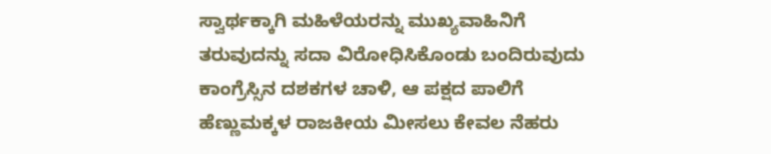ಸ್ವಾರ್ಥಕ್ಕಾಗಿ ಮಹಿಳೆಯರನ್ನು ಮುಖ್ಯವಾಹಿನಿಗೆ ತರುವುದನ್ನು ಸದಾ ವಿರೋಧಿಸಿಕೊಂಡು ಬಂದಿರುವುದು ಕಾಂಗ್ರೆಸ್ಸಿನ ದಶಕಗಳ ಚಾಳಿ, ಆ ಪಕ್ಷದ ಪಾಲಿಗೆ ಹೆಣ್ಣುಮಕ್ಕಳ ರಾಜಕೀಯ ಮೀಸಲು ಕೇವಲ ನೆಹರು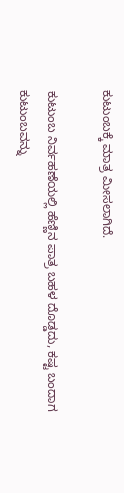ಕುಟುಂಬಕ್ಕೆ ಮಾತ್ರ ಮೀಸಲಾಗಿದೆ.

ಕುಟುಂಬ ನಿರ್ವಹಣೆಯಲ್ಲಿ ಹೆಣ್ಣಿನ ಪಾತ್ರ ಬಹಳ ದೊಡ್ಡದು, ಕಷ್ಟ ಬಂದಾಗ ಕುಟುಂಬವನ್ನು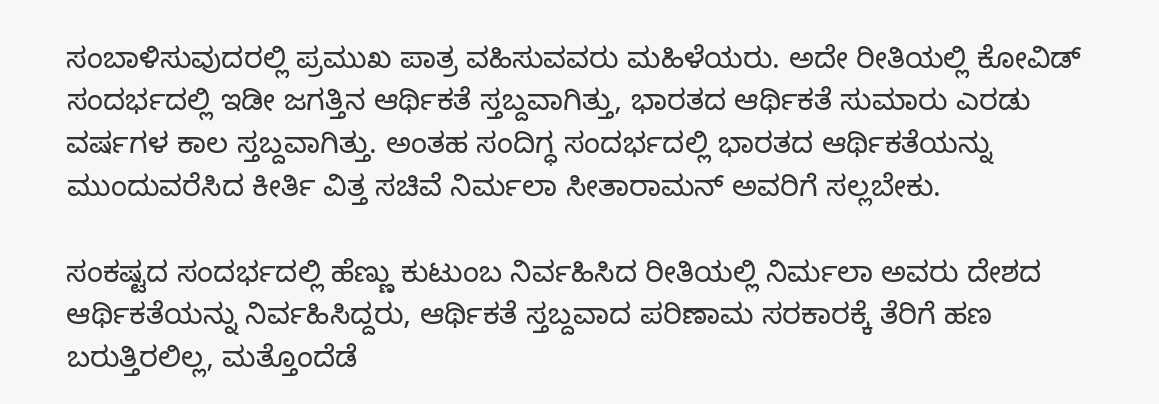ಸಂಬಾಳಿಸುವುದರಲ್ಲಿ ಪ್ರಮುಖ ಪಾತ್ರ ವಹಿಸುವವರು ಮಹಿಳೆಯರು. ಅದೇ ರೀತಿಯಲ್ಲಿ ಕೋವಿಡ್ ಸಂದರ್ಭದಲ್ಲಿ ಇಡೀ ಜಗತ್ತಿನ ಆರ್ಥಿಕತೆ ಸ್ತಬ್ದವಾಗಿತ್ತು, ಭಾರತದ ಆರ್ಥಿಕತೆ ಸುಮಾರು ಎರಡು ವರ್ಷಗಳ ಕಾಲ ಸ್ತಬ್ದವಾಗಿತ್ತು. ಅಂತಹ ಸಂದಿಗ್ಧ ಸಂದರ್ಭದಲ್ಲಿ ಭಾರತದ ಆರ್ಥಿಕತೆಯನ್ನು ಮುಂದುವರೆಸಿದ ಕೀರ್ತಿ ವಿತ್ತ ಸಚಿವೆ ನಿರ್ಮಲಾ ಸೀತಾರಾಮನ್ ಅವರಿಗೆ ಸಲ್ಲಬೇಕು.

ಸಂಕಷ್ಟದ ಸಂದರ್ಭದಲ್ಲಿ ಹೆಣ್ಣು ಕುಟುಂಬ ನಿರ್ವಹಿಸಿದ ರೀತಿಯಲ್ಲಿ ನಿರ್ಮಲಾ ಅವರು ದೇಶದ ಆರ್ಥಿಕತೆಯನ್ನು ನಿರ್ವಹಿಸಿದ್ದರು, ಆರ್ಥಿಕತೆ ಸ್ತಬ್ದವಾದ ಪರಿಣಾಮ ಸರಕಾರಕ್ಕೆ ತೆರಿಗೆ ಹಣ ಬರುತ್ತಿರಲಿಲ್ಲ, ಮತ್ತೊಂದೆಡೆ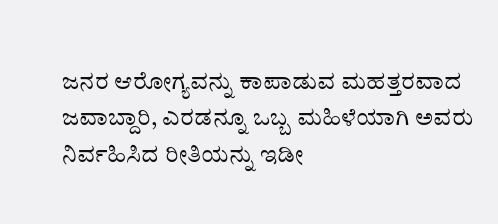ಜನರ ಆರೋಗ್ಯವನ್ನು ಕಾಪಾಡುವ ಮಹತ್ತರವಾದ ಜವಾಬ್ದಾರಿ, ಎರಡನ್ನೂ ಒಬ್ಬ ಮಹಿಳೆಯಾಗಿ ಅವರು ನಿರ್ವಹಿಸಿದ ರೀತಿಯನ್ನು ಇಡೀ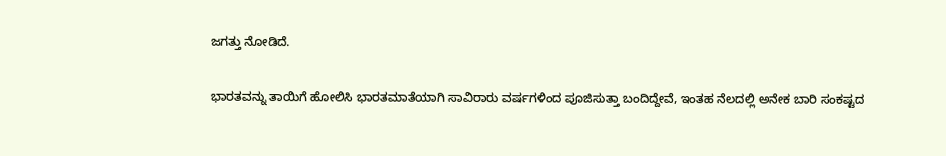ಜಗತ್ತು ನೋಡಿದೆ.

ಭಾರತವನ್ನು ತಾಯಿಗೆ ಹೋಲಿಸಿ ಭಾರತಮಾತೆಯಾಗಿ ಸಾವಿರಾರು ವರ್ಷಗಳಿಂದ ಪೂಜಿಸುತ್ತಾ ಬಂದಿದ್ದೇವೆ, ಇಂತಹ ನೆಲದಲ್ಲಿ ಅನೇಕ ಬಾರಿ ಸಂಕಷ್ಟದ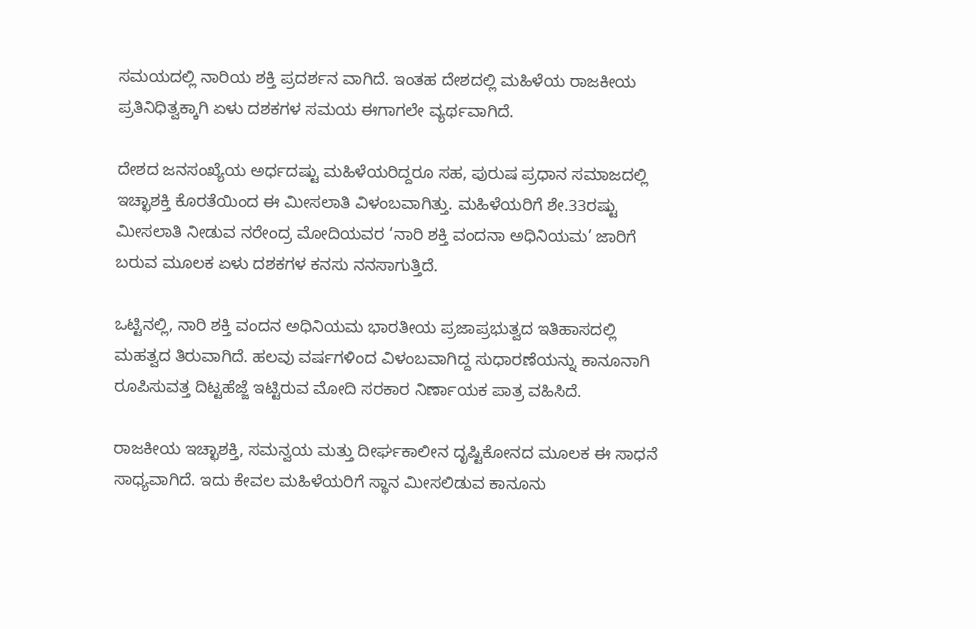ಸಮಯದಲ್ಲಿ ನಾರಿಯ ಶಕ್ತಿ ಪ್ರದರ್ಶನ ವಾಗಿದೆ. ಇಂತಹ ದೇಶದಲ್ಲಿ ಮಹಿಳೆಯ ರಾಜಕೀಯ ಪ್ರತಿನಿಧಿತ್ವಕ್ಕಾಗಿ ಏಳು ದಶಕಗಳ ಸಮಯ ಈಗಾಗಲೇ ವ್ಯರ್ಥವಾಗಿದೆ.

ದೇಶದ ಜನಸಂಖ್ಯೆಯ ಅರ್ಧದಷ್ಟು ಮಹಿಳೆಯರಿದ್ದರೂ ಸಹ, ಪುರುಷ ಪ್ರಧಾನ ಸಮಾಜದಲ್ಲಿ ಇಚ್ಛಾಶಕ್ತಿ ಕೊರತೆಯಿಂದ ಈ ಮೀಸಲಾತಿ ವಿಳಂಬವಾಗಿತ್ತು. ಮಹಿಳೆಯರಿಗೆ ಶೇ.33ರಷ್ಟು ಮೀಸಲಾತಿ ನೀಡುವ ನರೇಂದ್ರ ಮೋದಿಯವರ ‘ನಾರಿ ಶಕ್ತಿ ವಂದನಾ ಅಧಿನಿಯಮ’ ಜಾರಿಗೆ ಬರುವ ಮೂಲಕ ಏಳು ದಶಕಗಳ ಕನಸು ನನಸಾಗುತ್ತಿದೆ.

ಒಟ್ಟಿನಲ್ಲಿ, ನಾರಿ ಶಕ್ತಿ ವಂದನ ಅಧಿನಿಯಮ ಭಾರತೀಯ ಪ್ರಜಾಪ್ರಭುತ್ವದ ಇತಿಹಾಸದಲ್ಲಿ ಮಹತ್ವದ ತಿರುವಾಗಿದೆ. ಹಲವು ವರ್ಷಗಳಿಂದ ವಿಳಂಬವಾಗಿದ್ದ ಸುಧಾರಣೆಯನ್ನು ಕಾನೂನಾಗಿ ರೂಪಿಸುವತ್ತ ದಿಟ್ಟಹೆಜ್ಜೆ ಇಟ್ಟಿರುವ ಮೋದಿ ಸರಕಾರ ನಿರ್ಣಾಯಕ ಪಾತ್ರ ವಹಿಸಿದೆ.

ರಾಜಕೀಯ ಇಚ್ಛಾಶಕ್ತಿ, ಸಮನ್ವಯ ಮತ್ತು ದೀರ್ಘಕಾಲೀನ ದೃಷ್ಟಿಕೋನದ ಮೂಲಕ ಈ ಸಾಧನೆ ಸಾಧ್ಯವಾಗಿದೆ. ಇದು ಕೇವಲ ಮಹಿಳೆಯರಿಗೆ ಸ್ಥಾನ ಮೀಸಲಿಡುವ ಕಾನೂನು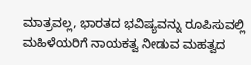ಮಾತ್ರವಲ್ಲ, ಭಾರತದ ಭವಿಷ್ಯವನ್ನು ರೂಪಿಸುವಲ್ಲಿ ಮಹಿಳೆಯರಿಗೆ ನಾಯಕತ್ವ ನೀಡುವ ಮಹತ್ವದ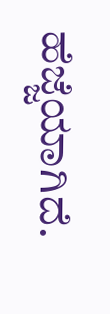ಹೆಜ್ಜೆಯಾಗಿದೆ.